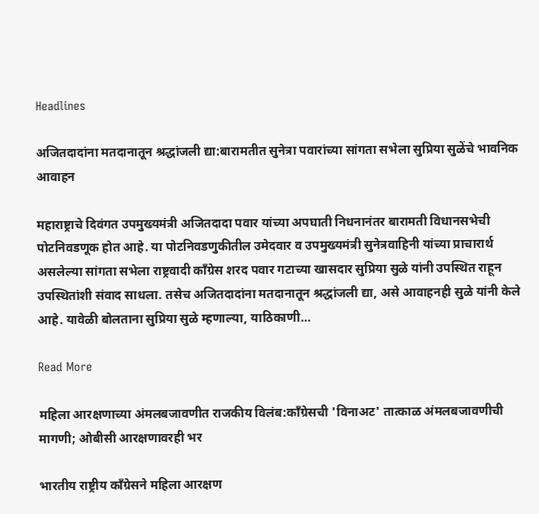Headlines

अजितदादांना मतदानातून श्रद्धांजली द्या:बारामतीत सुनेत्रा पवारांच्या सांगता सभेला सुप्रिया सुळेंचे भावनिक आवाहन

महाराष्ट्राचे दिवंगत उपमुख्यमंत्री अजितदादा पवार यांच्या अपघाती निधनानंतर बारामती विधानसभेची पोटनिवडणूक होत आहे. या पोटनिवडणुकीतील उमेदवार व उपमुख्यमंत्री सुनेत्रवाहिनी यांच्या प्राचारार्थ असलेल्या सांगता सभेला राष्ट्रवादी कॉंग्रेस शरद पवार गटाच्या खासदार सुप्रिया सुळे यांनी उपस्थित राहून उपस्थितांशी संवाद साधला. तसेच अजितदादांना मतदानातून श्रद्धांजली द्या, असे आवाहनही सुळे यांनी केले आहे. यावेळी बोलताना सुप्रिया सुळे म्हणाल्या, याठिकाणी…

Read More

महिला आरक्षणाच्या अंमलबजावणीत राजकीय विलंब:काँग्रेसची 'विनाअट' तात्काळ अंमलबजावणीची मागणी; ओबीसी आरक्षणावरही भर

भारतीय राष्ट्रीय काँग्रेसने महिला आरक्षण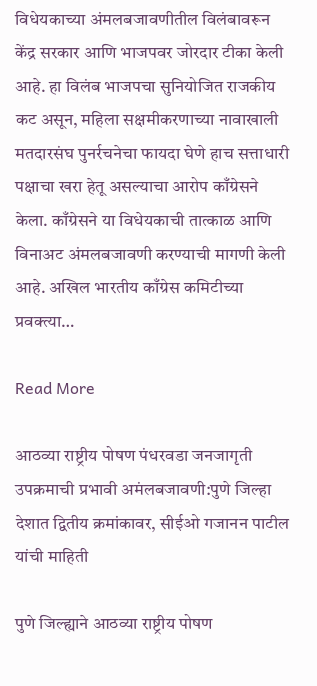विधेयकाच्या अंमलबजावणीतील विलंबावरून केंद्र सरकार आणि भाजपवर जोरदार टीका केली आहे. हा विलंब भाजपचा सुनियोजित राजकीय कट असून, महिला सक्षमीकरणाच्या नावाखाली मतदारसंघ पुनर्रचनेचा फायदा घेणे हाच सत्ताधारी पक्षाचा खरा हेतू असल्याचा आरोप काँग्रेसने केला. काँग्रेसने या विधेयकाची तात्काळ आणि विनाअट अंमलबजावणी करण्याची मागणी केली आहे. अखिल भारतीय काँग्रेस कमिटीच्या प्रवक्त्या…

Read More

आठव्या राष्ट्रीय पोषण पंधरवडा जनजागृती उपक्रमाची प्रभावी अमंलबजावणी:पुणे जिल्हा देशात द्वितीय क्रमांकावर, सीईओ गजानन पाटील यांची माहिती

पुणे जिल्ह्याने आठव्या राष्ट्रीय पोषण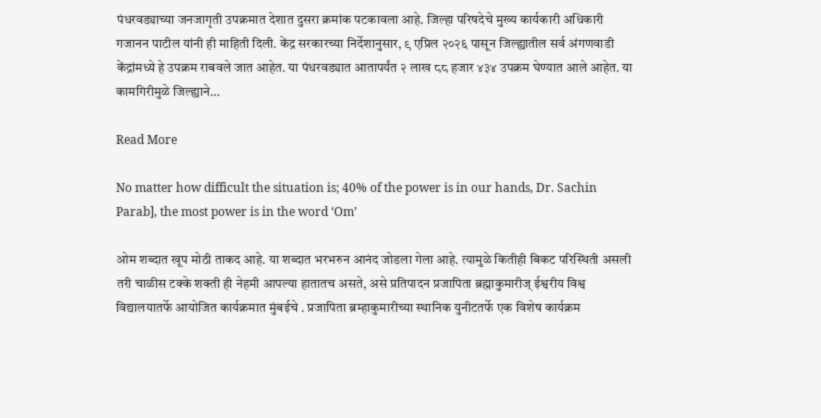पंधरवड्याच्या जनजागृती उपक्रमात देशात दुसरा क्रमांक पटकावला आहे. जिल्हा परिषदेचे मुख्य कार्यकारी अधिकारी गजानन पाटील यांनी ही माहिती दिली. केंद्र सरकारच्या निर्देशानुसार, ९ एप्रिल २०२६ पासून जिल्ह्यातील सर्व अंगणवाडी केंद्रांमध्ये हे उपक्रम राबवले जात आहेत. या पंधरवड्यात आतापर्यंत २ लाख ८८ हजार ४३४ उपक्रम घेण्यात आले आहेत. या कामगिरीमुळे जिल्ह्याने…

Read More

No matter how difficult the situation is; 40% of the power is in our hands, Dr. Sachin Parab], the most power is in the word ‘Om’

ओम शब्दात खूप मोठी ताकद आहे. या शब्दात भरभरुन आनंद जोडला गेला आहे. त्यामुळे कितीही बिकट परिस्थिती असली तरी चाळीस टक्के शक्ती ही नेहमी आपल्या हातातच असते, असे प्रतिपादन प्रजापिता ब्रह्माकुमारीज् ईश्वरीय विश्व विद्यालयातर्फे आयोजित कार्यक्रमात मुंबईचे . प्रजापिता ब्रम्हाकुमारीच्या स्थानिक युनीटतर्फे एक विशेष कार्यक्रम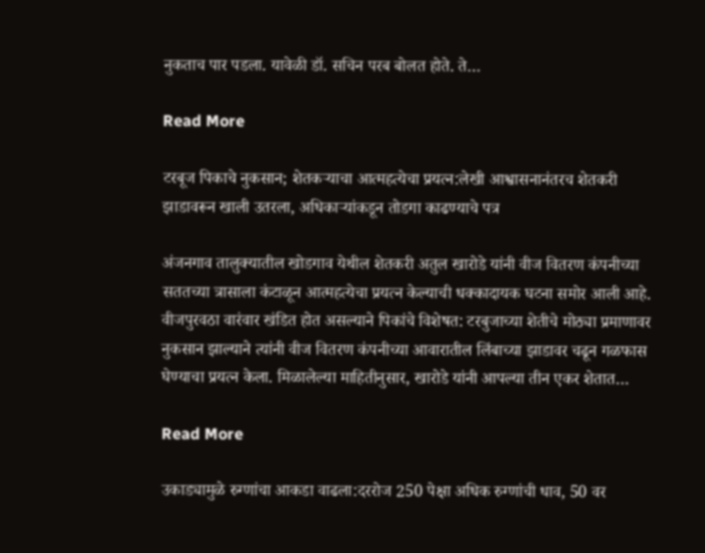नुकताच पार पडला. यावेळी डॉ. सचिन परब बोलत होते. ते…

Read More

टरबूज पिकाचे नुकसान; शेतकऱ्याचा आत्महत्येचा प्रयत्न:लेखी आश्वासनानंतरच शेतकरी झाडावरून खाली उतरला, अधिकाऱ्यांकडून तोडगा काढण्याचे पत्र

अंजनगाव तालुक्यातील खोडगाव येथील शेतकरी अतुल खारोडे यांनी वीज वितरण कंपनीच्या सततच्या त्रासाला कंटाळून आत्महत्येचा प्रयत्न केल्याची धक्कादायक घटना समोर आली आहे. वीजपुरवठा वारंवार खंडित होत असल्याने पिकांचे विशेषत: टरबुजाच्या शेतीचे मोठ्या प्रमाणावर नुकसान झाल्याने त्यांनी वीज वितरण कंपनीच्या आवारातील लिंबाच्या झाडावर चढून गळफास घेण्याचा प्रयत्न केला. मिळालेल्या माहितीनुसार, खारोडे यांनी आपल्या तीन एकर शेतात…

Read More

उकाड्यामुळे रुग्णांचा आकडा वाढला:दररोज 250 पेक्षा अधिक रुग्णांची धाव, 50 वर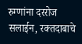रुग्णांना दररोज सलाईन, रक्तदाबाचे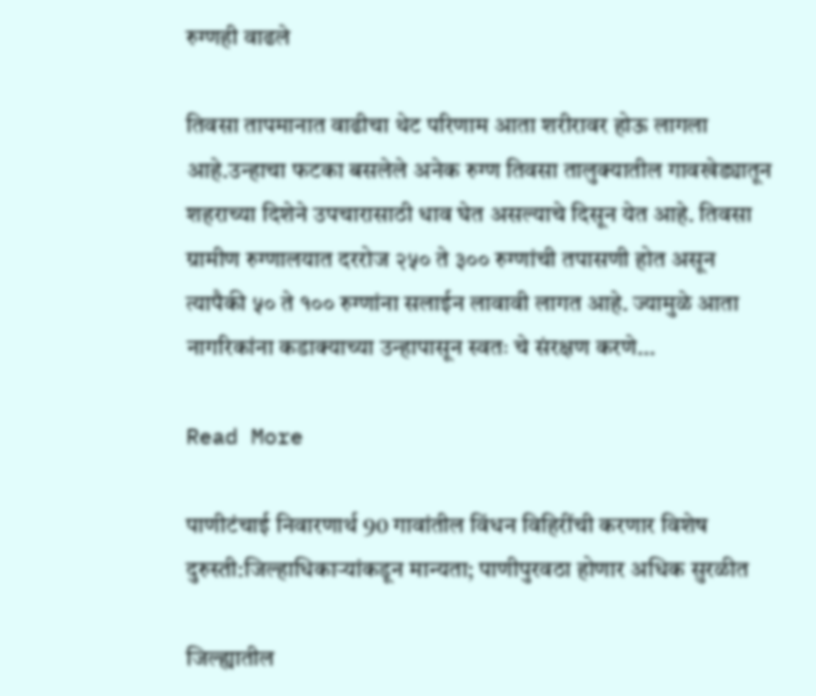रुग्णही वाढले

तिवसा तापमानात वाढीचा थेट परिणाम आता शरीरावर होऊ लागला आहे.उन्हाचा फटका बसलेले अनेक रुग्ण तिवसा तालुक्यातील गावखेड्यातून शहराच्या दिशेने उपचारासाठी धाव घेत असल्याचे दिसून येत आहे. तिवसा ग्रामीण रुग्णालयात दररोज २५० ते ३०० रुग्णांची तपासणी होत असून त्यापैकी ५० ते १०० रुग्णांना सलाईन लावावी लागत आहे. ज्यामुळे आता नागरिकांना कडाक्याच्या उन्हापासून स्वतः चे संरक्षण करणे…

Read More

पाणीटंचाई निवारणार्थ 90 गावांतील विंधन विहिरींची करणार विशेष दुरुस्ती:जिल्हाधिकाऱ्यांकडून मान्यता; पाणीपुरवठा होणार अधिक सुरळीत

जिल्ह्यातील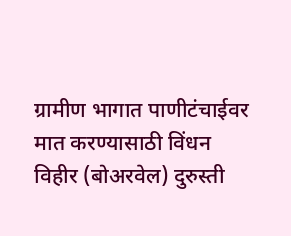ग्रामीण भागात पाणीटंचाईवर मात करण्यासाठी विंधन विहीर (बोअरवेल) दुरुस्ती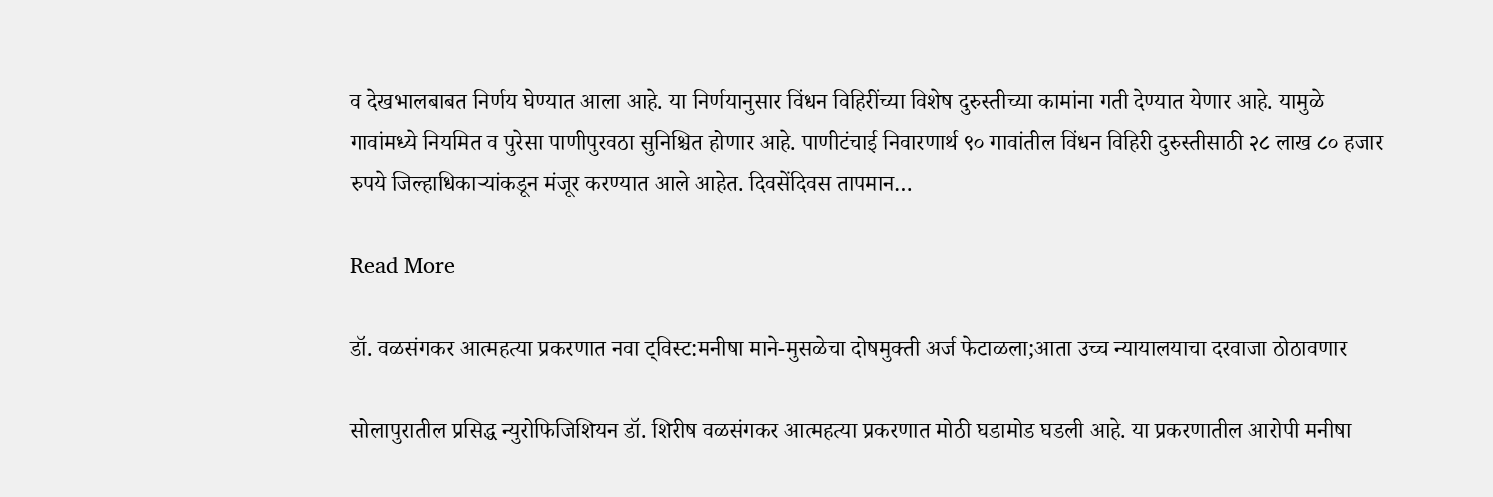व देखभालबाबत निर्णय घेण्यात आला आहे. या निर्णयानुसार विंधन विहिरींच्या विशेष दुरुस्तीच्या कामांना गती देण्यात येणार आहे. यामुळे गावांमध्ये नियमित व पुरेसा पाणीपुरवठा सुनिश्चित होणार आहे. पाणीटंचाई निवारणार्थ ९० गावांतील विंधन विहिरी दुरुस्तीसाठी २८ लाख ८० हजार रुपये जिल्हाधिकाऱ्यांकडून मंजूर करण्यात आले आहेत. दिवसेंदिवस तापमान…

Read More

डॉ. वळसंगकर आत्महत्या प्रकरणात नवा ट्विस्ट:मनीषा माने-मुसळेचा दोषमुक्ती अर्ज फेटाळला;आता उच्च न्यायालयाचा दरवाजा ठोठावणार

सोलापुरातील प्रसिद्ध न्युरोफिजिशियन डॉ. शिरीष वळसंगकर आत्महत्या प्रकरणात मोठी घडामोड घडली आहे. या प्रकरणातील आरोपी मनीषा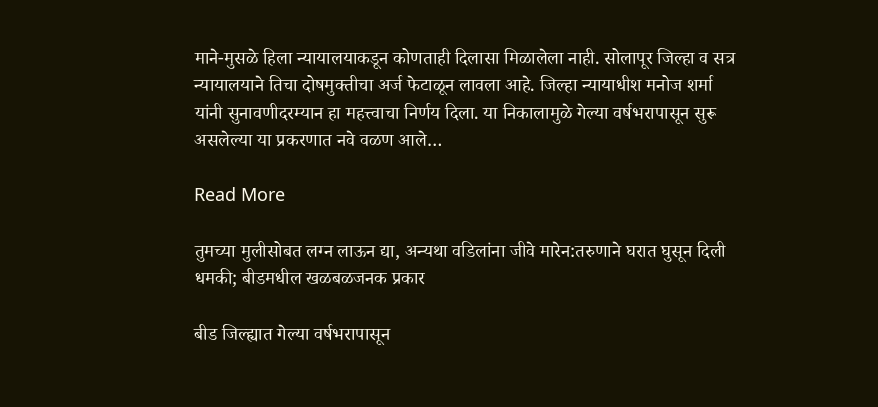माने-मुसळे हिला न्यायालयाकडून कोणताही दिलासा मिळालेला नाही. सोलापूर जिल्हा व सत्र न्यायालयाने तिचा दोषमुक्तीचा अर्ज फेटाळून लावला आहे. जिल्हा न्यायाधीश मनोज शर्मा यांनी सुनावणीदरम्यान हा महत्त्वाचा निर्णय दिला. या निकालामुळे गेल्या वर्षभरापासून सुरू असलेल्या या प्रकरणात नवे वळण आले…

Read More

तुमच्या मुलीसोबत लग्न लाऊन द्या, अन्यथा वडिलांना जीवे मारेन:तरुणाने घरात घुसून दिली धमकी; बीडमधील खळबळजनक प्रकार

बीड जिल्ह्यात गेल्या वर्षभरापासून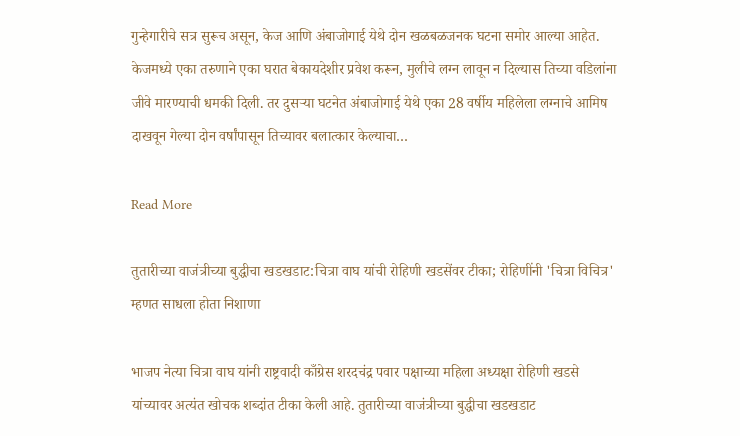गुन्हेगारीचे सत्र सुरूच असून, केज आणि अंबाजोगाई येथे दोन खळबळजनक घटना समोर आल्या आहेत. केजमध्ये एका तरुणाने एका घरात बेकायदेशीर प्रवेश करून, मुलीचे लग्न लावून न दिल्यास तिच्या वडिलांना जीवे मारण्याची धमकी दिली. तर दुसऱ्या घटनेत अंबाजोगाई येथे एका 28 वर्षीय महिलेला लग्नाचे आमिष दाखवून गेल्या दोन वर्षांपासून तिच्यावर बलात्कार केल्याचा…

Read More

तुतारीच्या वाजंत्रीच्या बुद्धीचा खडखडाट:चित्रा वाघ यांची रोहिणी खडसेंवर टीका; रोहिणींनी 'चित्रा विचित्र' म्हणत साधला होता निशाणा

भाजप नेत्या चित्रा वाघ यांनी राष्ट्रवादी काँग्रेस शरदचंद्र पवार पक्षाच्या महिला अध्यक्षा रोहिणी खडसे यांच्यावर अत्यंत खोचक शब्दांत टीका केली आहे. तुतारीच्या वाजंत्रीच्या बुद्धीचा खडखडाट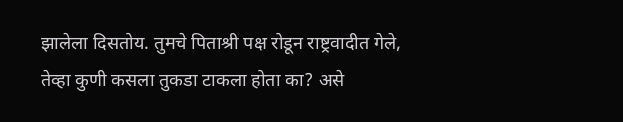झालेला दिसतोय. तुमचे पिताश्री पक्ष रोडून राष्ट्रवादीत गेले, तेव्हा कुणी कसला तुकडा टाकला होता का? असे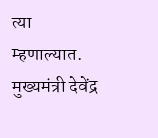त्या म्हणाल्यात. मुख्यमंत्री देवेंद्र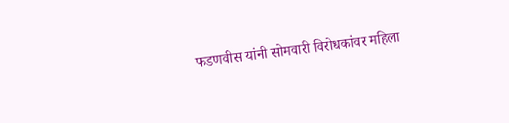फडणवीस यांनी सोमवारी विरोधकांवर महिला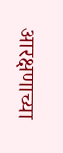आरक्षणाच्या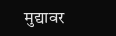मुद्यावर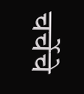चर्चेचे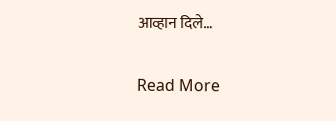आव्हान दिले…

Read More